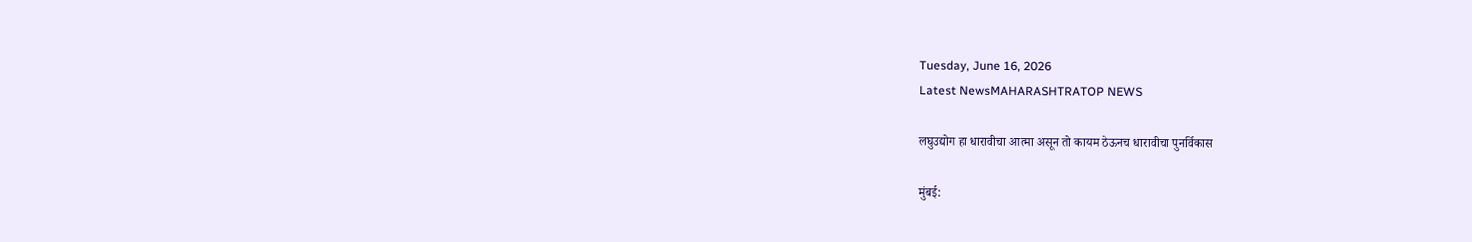Tuesday, June 16, 2026
Latest NewsMAHARASHTRATOP NEWS

लघुउद्योग हा धारावीचा आत्मा असून तो कायम ठेऊनच धारावीचा पुनर्विकास

मुंबई: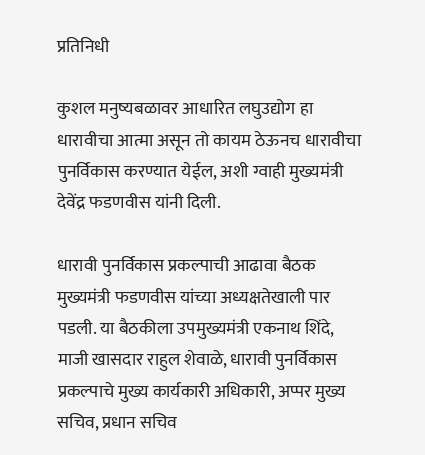प्रतिनिधी

कुशल मनुष्यबळावर आधारित लघुउद्योग हा धारावीचा आत्मा असून तो कायम ठेऊनच धारावीचा पुनर्विकास करण्यात येईल, अशी ग्वाही मुख्यमंत्री देवेंद्र फडणवीस यांनी दिली.

धारावी पुनर्विकास प्रकल्पाची आढावा बैठक मुख्यमंत्री फडणवीस यांच्या अध्यक्षतेखाली पार पडली. या बैठकीला उपमुख्यमंत्री एकनाथ शिंदे, माजी खासदार राहुल शेवाळे, धारावी पुनर्विकास प्रकल्पाचे मुख्य कार्यकारी अधिकारी, अप्पर मुख्य सचिव, प्रधान सचिव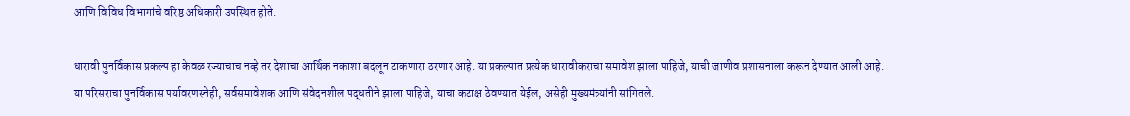आणि विविध विभागांचे वरिष्ठ अधिकारी उपस्थित होते.

धारावी पुनर्विकास प्रकल्प हा केवळ रज्याचाच नव्हे तर देशाचा आर्थिक नकाशा बदलून टाकणारा ठरणार आहे. या प्रकल्पात प्रत्येक धारावीकराचा समावेश झाला पाहिजे, याची जाणीव प्रशासनाला करून देण्यात आली आहे. या परिसराचा पुनर्विकास पर्यावरणस्नेही, सर्वसमावेशक आणि संवेदनशील पद्धतीने झाला पाहिजे, याचा कटाक्ष ठेवण्यात येईल, असेही मुख्यमंत्र्यांनी सांगितले.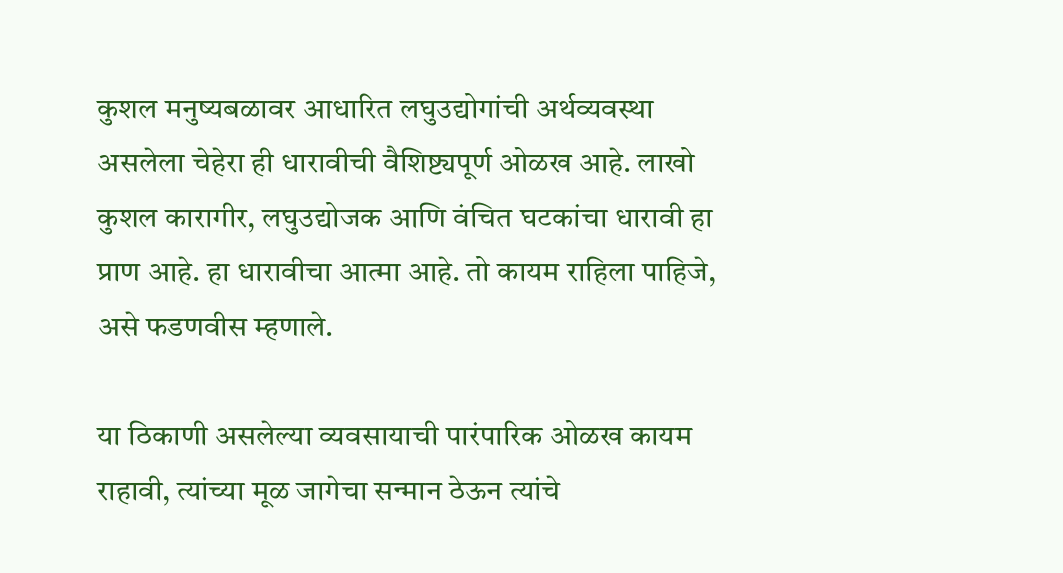कुशल मनुष्यबळावर आधारित लघुउद्योगांची अर्थव्यवस्था असलेला चेहेरा ही धारावीची वैशिष्ट्यपूर्ण ओळख आहे. लाखो कुशल कारागीर, लघुउद्योजक आणि वंचित घटकांचा धारावी हा प्राण आहे. हा धारावीचा आत्मा आहे. तो कायम राहिला पाहिजे, असे फडणवीस म्हणाले.

या ठिकाणी असलेल्या व्यवसायाची पारंपारिक ओळख कायम राहावी, त्यांच्या मूळ जागेचा सन्मान ठेऊन त्यांचे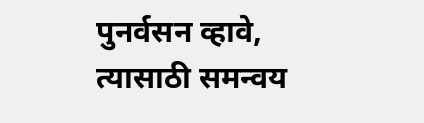पुनर्वसन व्हावे, त्यासाठी समन्वय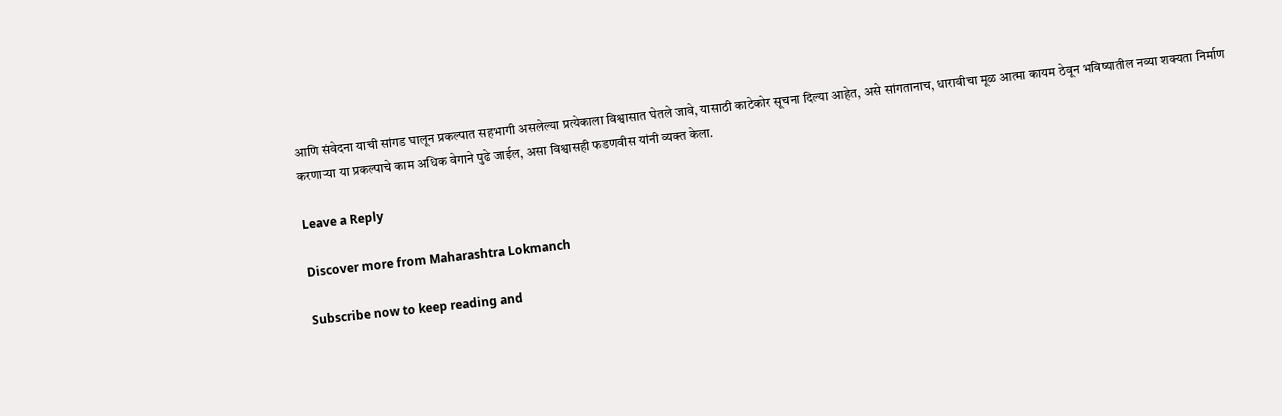आणि संवेदना याची सांगड घालून प्रकल्पात सहभागी असलेल्या प्रत्येकाला विश्वासात घेतले जावे, यासाठी काटेकोर सूचना दिल्या आहेत, असे सांगतानाच, धारावीचा मूळ आत्मा कायम ठेवून भविष्यातील नव्या शक्यता निर्माण करणाऱ्या या प्रकल्पाचे काम अधिक वेगाने पुढे जाईल, असा विश्वासही फडणवीस यांनी व्यक्त केला.

Leave a Reply

Discover more from Maharashtra Lokmanch

Subscribe now to keep reading and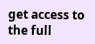get access to the full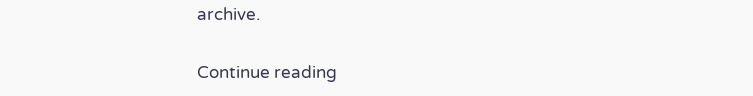archive.

Continue reading